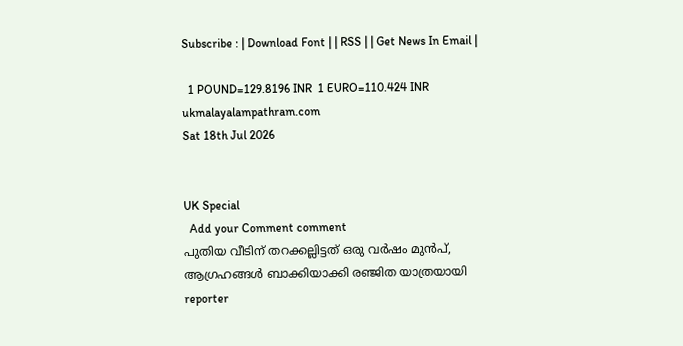Subscribe : | Download Font | | RSS | | Get News In Email |

  1 POUND=129.8196 INR  1 EURO=110.424 INR
ukmalayalampathram.com
Sat 18th Jul 2026


UK Special
  Add your Comment comment
പുതിയ വീടിന് തറക്കല്ലിട്ടത് ഒരു വര്‍ഷം മുന്‍പ്, ആഗ്രഹങ്ങള്‍ ബാക്കിയാക്കി രഞ്ജിത യാത്രയായി
reporter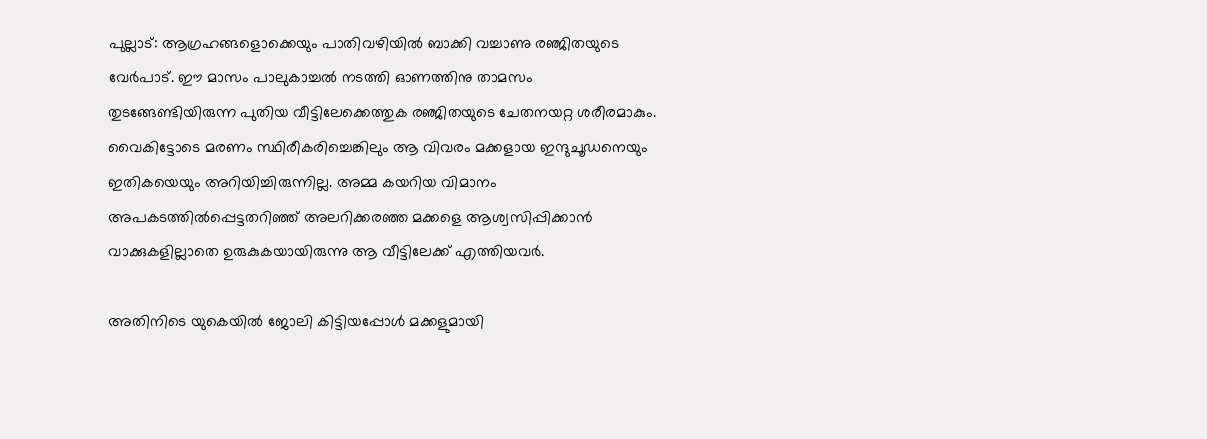പുല്ലാട്: ആഗ്രഹങ്ങളൊക്കെയും പാതിവഴിയില്‍ ബാക്കി വച്ചാണു രഞ്ജിതയുടെ വേര്‍പാട്. ഈ മാസം പാലുകാച്ചല്‍ നടത്തി ഓണത്തിനു താമസം തുടങ്ങേണ്ടിയിരുന്ന പുതിയ വീട്ടിലേക്കെത്തുക രഞ്ജിതയുടെ ചേതനയറ്റ ശരീരമാകും. വൈകിട്ടോടെ മരണം സ്ഥിരീകരിച്ചെങ്കിലും ആ വിവരം മക്കളായ ഇന്ദുചൂഡനെയും ഇതികയെയും അറിയിച്ചിരുന്നില്ല. അമ്മ കയറിയ വിമാനം അപകടത്തില്‍പ്പെട്ടതറിഞ്ഞ് അലറിക്കരഞ്ഞ മക്കളെ ആശ്വസിപ്പിക്കാന്‍ വാക്കുകളില്ലാതെ ഉരുകുകയായിരുന്നു ആ വീട്ടിലേക്ക് എത്തിയവര്‍.

അതിനിടെ യുകെയില്‍ ജോലി കിട്ടിയപ്പോള്‍ മക്കളുമായി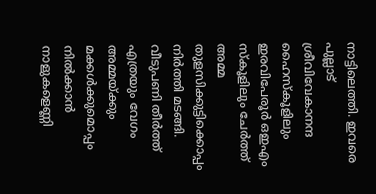നാട്ടിലെത്തി. ഇവരെ പുല്ലാട് ശ്രീവിവേകാനന്ദ ഹൈസ്‌കൂളിലും ഇരവിപേരൂര്‍ ഒഇഎം സ്‌കൂളിലും ചേര്‍ത്ത് അമ്മ തുളസിക്കുട്ടിക്കൊപ്പം നിര്‍ത്തി മടങ്ങി. വീടുപണി തീര്‍ത്ത് എത്രയും വേഗം അമ്മയ്ക്കും മക്കള്‍ക്കുമൊപ്പം നില്‍ക്കാന്‍ നാളുകളെണ്ണി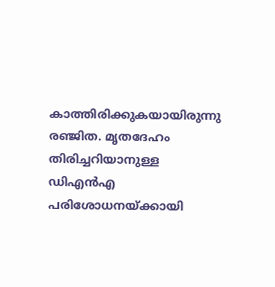കാത്തിരിക്കുകയായിരുന്നു രഞ്ജിത. മൃതദേഹം തിരിച്ചറിയാനുള്ള ഡിഎന്‍എ പരിശോധനയ്ക്കായി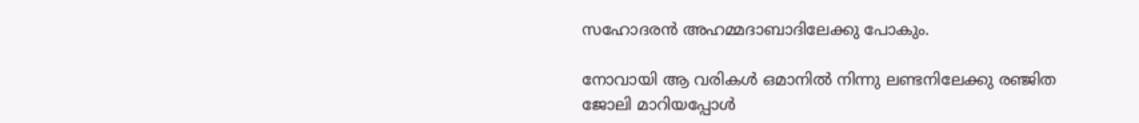സഹോദരന്‍ അഹമ്മദാബാദിലേക്കു പോകും.

നോവായി ആ വരികള്‍ ഒമാനില്‍ നിന്നു ലണ്ടനിലേക്കു രഞ്ജിത ജോലി മാറിയപ്പോള്‍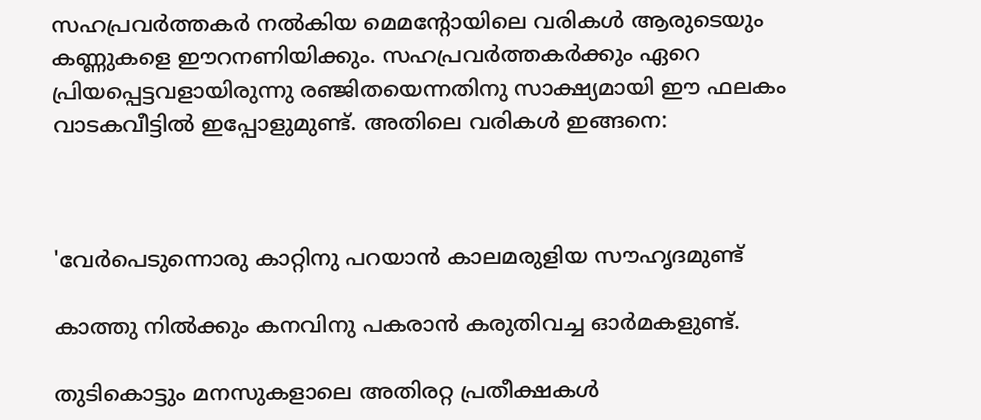സഹപ്രവര്‍ത്തകര്‍ നല്‍കിയ മെമന്റോയിലെ വരികള്‍ ആരുടെയും കണ്ണുകളെ ഈറനണിയിക്കും. സഹപ്രവര്‍ത്തകര്‍ക്കും ഏറെ പ്രിയപ്പെട്ടവളായിരുന്നു രഞ്ജിതയെന്നതിനു സാക്ഷ്യമായി ഈ ഫലകം വാടകവീട്ടില്‍ ഇപ്പോളുമുണ്ട്. അതിലെ വരികള്‍ ഇങ്ങനെ:



'വേര്‍പെടുന്നൊരു കാറ്റിനു പറയാന്‍ കാലമരുളിയ സൗഹൃദമുണ്ട്

കാത്തു നില്‍ക്കും കനവിനു പകരാന്‍ കരുതിവച്ച ഓര്‍മകളുണ്ട്.

തുടികൊട്ടും മനസുകളാലെ അതിരറ്റ പ്രതീക്ഷകള്‍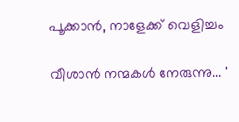പൂക്കാന്‍, നാളേക്ക് വെളിച്ചം

വീശാന്‍ നന്മകള്‍ നേരുന്നു... '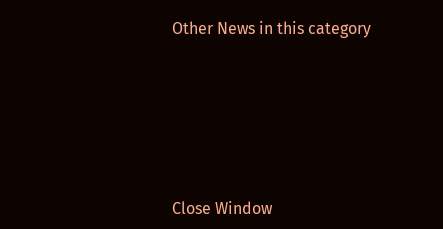Other News in this category








Close Window